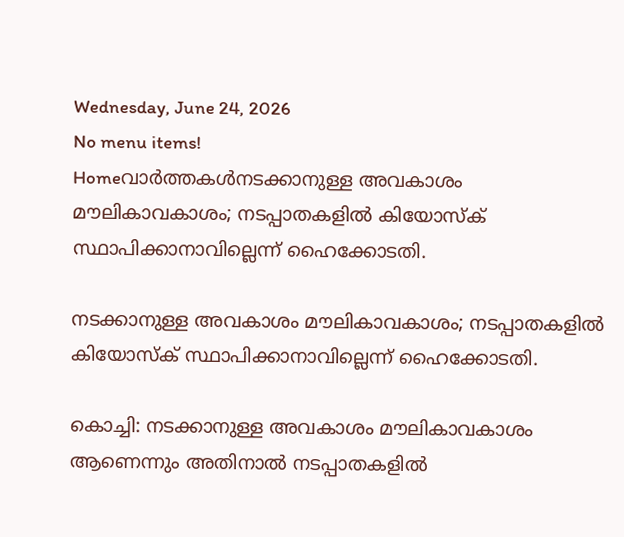Wednesday, June 24, 2026
No menu items!
Homeവാർത്തകൾനടക്കാനുള്ള അവകാശം മൗലികാവകാശം; നടപ്പാതകളില്‍ കിയോസ്‌ക് സ്ഥാപിക്കാനാവില്ലെന്ന് ഹൈക്കോടതി.

നടക്കാനുള്ള അവകാശം മൗലികാവകാശം; നടപ്പാതകളില്‍ കിയോസ്‌ക് സ്ഥാപിക്കാനാവില്ലെന്ന് ഹൈക്കോടതി.

കൊച്ചി: നടക്കാനുള്ള അവകാശം മൗലികാവകാശം ആണെന്നും അതിനാല്‍ നടപ്പാതകളില്‍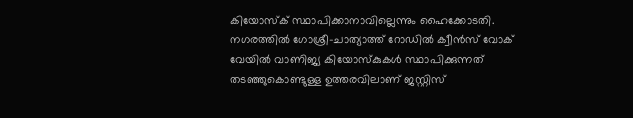കിയോസ്‌ക് സ്ഥാപിക്കാനാവില്ലെന്നും ഹൈക്കോടതി. നഗരത്തില്‍ ഗോശ്രീ-ചാത്യാത്ത് റോഡില്‍ ക്വീന്‍സ് വോക് വേയില്‍ വാണിജ്യ കിയോസ്‌കുകള്‍ സ്ഥാപിക്കുന്നത് തടഞ്ഞുകൊണ്ടുള്ള ഉത്തരവിലാണ് ജസ്റ്റിസ്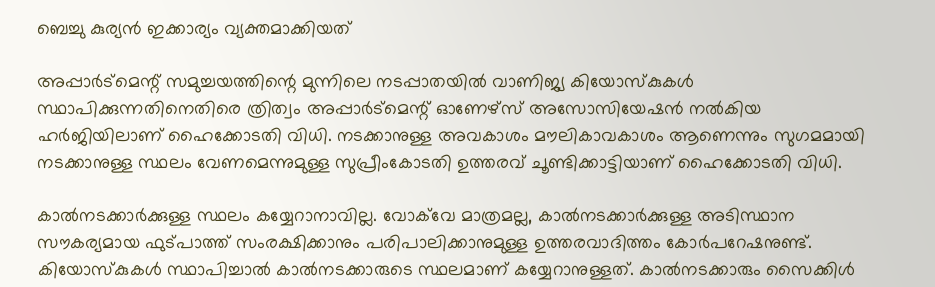ബെച്ചു കുര്യന്‍ ഇക്കാര്യം വ്യക്തമാക്കിയത്

അപ്പാര്‍ട്‌മെന്റ് സമുച്ചയത്തിന്റെ മുന്നിലെ നടപ്പാതയില്‍ വാണിജ്യ കിയോസ്‌കുകള്‍ സ്ഥാപിക്കുന്നതിനെതിരെ ത്രിത്വം അപ്പാര്‍ട്‌മെന്റ് ഓണേഴ്‌സ് അസോസിയേഷന്‍ നല്‍കിയ ഹര്‍ജിയിലാണ് ഹൈക്കോടതി വിധി. നടക്കാനുള്ള അവകാശം മൗലികാവകാശം ആണെന്നും സുഗമമായി നടക്കാനുള്ള സ്ഥലം വേണമെന്നുമുള്ള സുപ്രീംകോടതി ഉത്തരവ് ചൂണ്ടിക്കാട്ടിയാണ് ഹൈക്കോടതി വിധി.

കാല്‍നടക്കാര്‍ക്കുള്ള സ്ഥലം കയ്യേറാനാവില്ല. വോക്‌വേ മാത്രമല്ല, കാല്‍നടക്കാര്‍ക്കുള്ള അടിസ്ഥാന സൗകര്യമായ ഫുട്പാത്ത് സംരക്ഷിക്കാനും പരിപാലിക്കാനുമുള്ള ഉത്തരവാദിത്തം കോര്‍പറേഷനുണ്ട്. കിയോസ്‌കുകള്‍ സ്ഥാപിച്ചാല്‍ കാല്‍നടക്കാരുടെ സ്ഥലമാണ് കയ്യേറാനുള്ളത്. കാല്‍നടക്കാരും സൈക്കിള്‍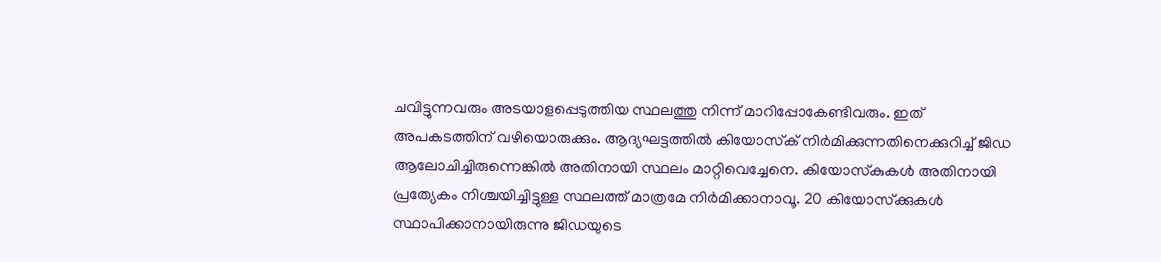ചവിട്ടുന്നവരും അടയാളപ്പെടുത്തിയ സ്ഥലത്തു നിന്ന് മാറിപ്പോകേണ്ടിവരും. ഇത് അപകടത്തിന് വഴിയൊരുക്കും. ആദ്യഘട്ടത്തില്‍ കിയോസ്‌ക് നിര്‍മിക്കുന്നതിനെക്കുറിച്ച് ജിഡ ആലോചിച്ചിരുന്നെങ്കില്‍ അതിനായി സ്ഥലം മാറ്റിവെച്ചേനെ. കിയോസ്‌കുകള്‍ അതിനായി പ്രത്യേകം നിശ്ചയിച്ചിട്ടുള്ള സ്ഥലത്ത് മാത്രമേ നിര്‍മിക്കാനാവൂ. 20 കിയോസ്‌ക്കുകള്‍ സ്ഥാപിക്കാനായിരുന്നു ജിഡയുടെ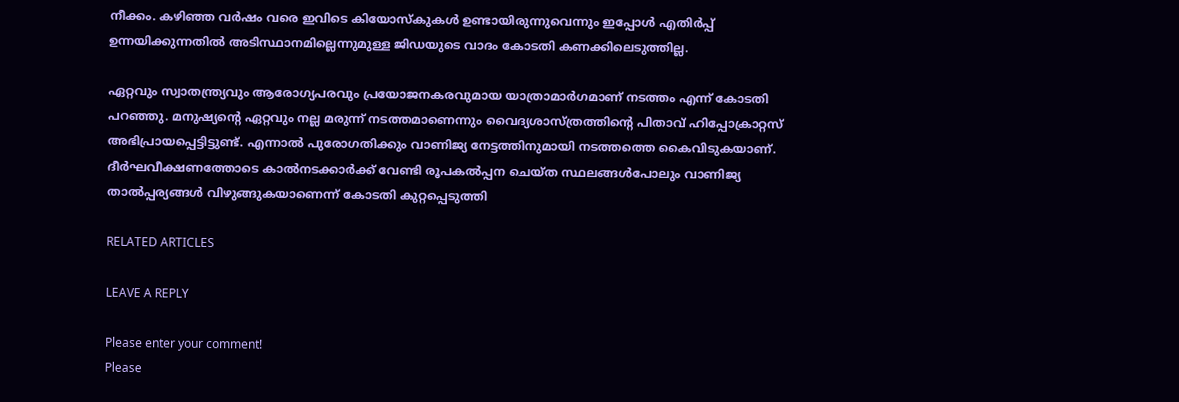നീക്കം. കഴിഞ്ഞ വര്‍ഷം വരെ ഇവിടെ കിയോസ്‌കുകള്‍ ഉണ്ടായിരുന്നുവെന്നും ഇപ്പോള്‍ എതിര്‍പ്പ് ഉന്നയിക്കുന്നതില്‍ അടിസ്ഥാനമില്ലെന്നുമുള്ള ജിഡയുടെ വാദം കോടതി കണക്കിലെടുത്തില്ല.

ഏറ്റവും സ്വാതന്ത്ര്യവും ആരോഗ്യപരവും പ്രയോജനകരവുമായ യാത്രാമാര്‍ഗമാണ് നടത്തം എന്ന് കോടതി പറഞ്ഞു. മനുഷ്യന്റെ ഏറ്റവും നല്ല മരുന്ന് നടത്തമാണെന്നും വൈദ്യശാസ്ത്രത്തിന്റെ പിതാവ് ഹിപ്പോക്രാറ്റസ് അഭിപ്രായപ്പെട്ടിട്ടുണ്ട്. എന്നാല്‍ പുരോഗതിക്കും വാണിജ്യ നേട്ടത്തിനുമായി നടത്തത്തെ കൈവിടുകയാണ്. ദീര്‍ഘവീക്ഷണത്തോടെ കാല്‍നടക്കാര്‍ക്ക് വേണ്ടി രൂപകല്‍പ്പന ചെയ്ത സ്ഥലങ്ങള്‍പോലും വാണിജ്യ താല്‍പ്പര്യങ്ങള്‍ വിഴുങ്ങുകയാണെന്ന് കോടതി കുറ്റപ്പെടുത്തി

RELATED ARTICLES

LEAVE A REPLY

Please enter your comment!
Please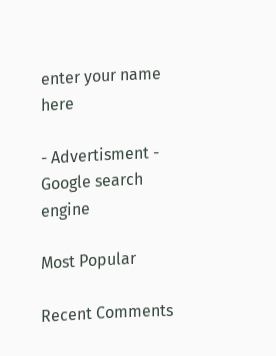enter your name here

- Advertisment -
Google search engine

Most Popular

Recent Comments